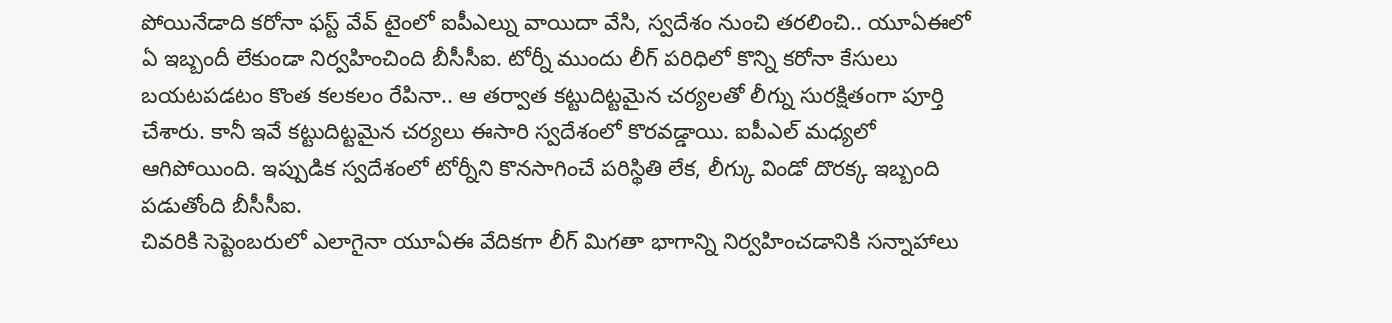పోయినేడాది కరోనా ఫస్ట్ వేవ్ టైంలో ఐపీఎల్ను వాయిదా వేసి, స్వదేశం నుంచి తరలించి.. యూఏఈలో ఏ ఇబ్బందీ లేకుండా నిర్వహించింది బీసీసీఐ. టోర్నీ ముందు లీగ్ పరిధిలో కొన్ని కరోనా కేసులు బయటపడటం కొంత కలకలం రేపినా.. ఆ తర్వాత కట్టుదిట్టమైన చర్యలతో లీగ్ను సురక్షితంగా పూర్తి చేశారు. కానీ ఇవే కట్టుదిట్టమైన చర్యలు ఈసారి స్వదేశంలో కొరవడ్డాయి. ఐపీఎల్ మధ్యలో ఆగిపోయింది. ఇప్పుడిక స్వదేశంలో టోర్నీని కొనసాగించే పరిస్థితి లేక, లీగ్కు విండో దొరక్క ఇబ్బంది పడుతోంది బీసీసీఐ.
చివరికి సెప్టెంబరులో ఎలాగైనా యూఏఈ వేదికగా లీగ్ మిగతా భాగాన్ని నిర్వహించడానికి సన్నాహాలు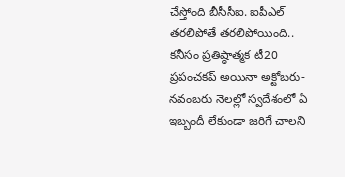చేస్తోంది బీసీసీఐ. ఐపీఎల్ తరలిపోతే తరలిపోయింది.. కనీసం ప్రతిష్ఠాత్మక టీ20 ప్రపంచకప్ అయినా అక్టోబరు-నవంబరు నెలల్లో స్వదేశంలో ఏ ఇబ్బందీ లేకుండా జరిగే చాలని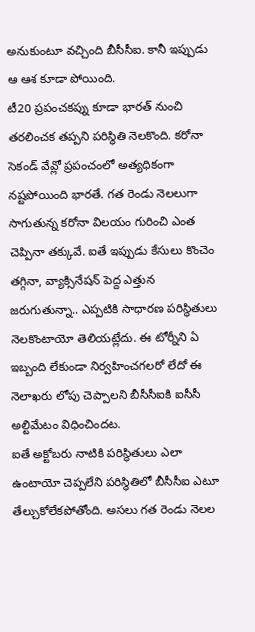అనుకుంటూ వచ్చింది బీసీసీఐ. కానీ ఇప్పుడు ఆ ఆశ కూడా పోయింది.
టీ20 ప్రపంచకప్ను కూడా భారత్ నుంచి తరలించక తప్పని పరిస్థితి నెలకొంది. కరోనా సెకండ్ వేవ్లో ప్రపంచంలో అత్యధికంగా నష్టపోయింది భారతే. గత రెండు నెలలుగా సాగుతున్న కరోనా విలయం గురించి ఎంత చెప్పినా తక్కువే. ఐతే ఇప్పుడు కేసులు కొంచెం తగ్గినా, వ్యాక్సినేషన్ పెద్ద ఎత్తున జరుగుతున్నా.. ఎప్పటికి సాధారణ పరిస్థితులు నెలకొంటాయో తెలియట్లేదు. ఈ టోర్నీని ఏ ఇబ్బంది లేకుండా నిర్వహించగలరో లేదో ఈ నెలాఖరు లోపు చెప్పాలని బీసీసీఐకి ఐసీసీ అల్టిమేటం విధించిందట.
ఐతే అక్టోబరు నాటికి పరిస్థితులు ఎలా ఉంటాయో చెప్పలేని పరిస్థితిలో బీసీసీఐ ఎటూ తేల్చుకోలేకపోతోంది. అసలు గత రెండు నెలల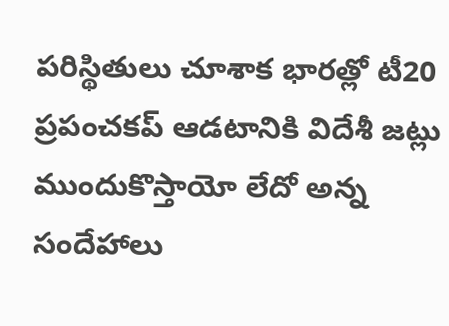పరిస్థితులు చూశాక భారత్లో టీ20 ప్రపంచకప్ ఆడటానికి విదేశీ జట్లు ముందుకొస్తాయో లేదో అన్న సందేహాలు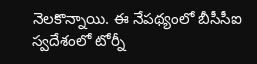నెలకొన్నాయి. ఈ నేపథ్యంలో బీసీసీఐ స్వదేశంలో టోర్నీ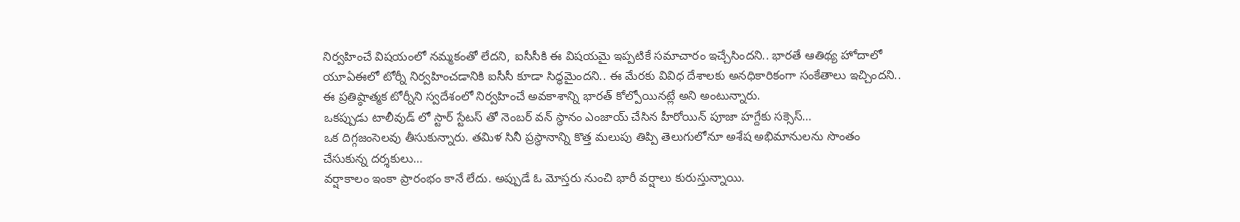నిర్వహించే విషయంలో నమ్మకంతో లేదని, ఐసీసీకి ఈ విషయమై ఇప్పటికే సమాచారం ఇచ్చేసిందని.. భారతే ఆతిథ్య హోదాలో యూఏఈలో టోర్నీ నిర్వహించడానికి ఐసీసీ కూడా సిద్ధమైందని.. ఈ మేరకు వివిధ దేశాలకు అనధికారికంగా సంకేతాలు ఇచ్చిందని.. ఈ ప్రతిష్ఠాత్మక టోర్నీని స్వదేశంలో నిర్వహించే అవకాశాన్ని భారత్ కోల్పోయినట్లే అని అంటున్నారు.
ఒకప్పుడు టాలీవుడ్ లో స్టార్ స్టేటస్ తో నెంబర్ వన్ స్థానం ఎంజాయ్ చేసిన హీరోయిన్ పూజా హగ్దేకు సక్సెస్…
ఒక దిగ్గజంసెలవు తీసుకున్నారు. తమిళ సినీ ప్రస్థానాన్ని కొత్త మలుపు తిప్పి తెలుగులోనూ అశేష అభిమానులను సొంతం చేసుకున్న దర్శకులు…
వర్షాకాలం ఇంకా ప్రారంభం కానే లేదు. అప్పుడే ఓ మోస్తరు నుంచి భారీ వర్షాలు కురుస్తున్నాయి.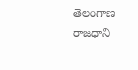తెలంగాణ రాజధాని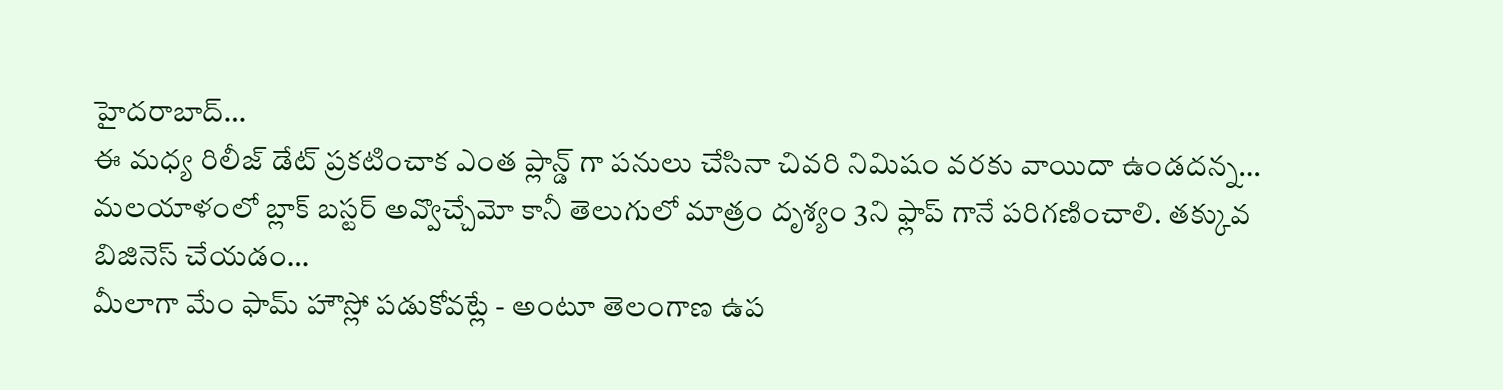హైదరాబాద్…
ఈ మధ్య రిలీజ్ డేట్ ప్రకటించాక ఎంత ప్లాన్డ్ గా పనులు చేసినా చివరి నిమిషం వరకు వాయిదా ఉండదన్న…
మలయాళంలో బ్లాక్ బస్టర్ అవ్వొచ్చేమో కానీ తెలుగులో మాత్రం దృశ్యం 3ని ఫ్లాప్ గానే పరిగణించాలి. తక్కువ బిజినెస్ చేయడం…
మీలాగా మేం ఫామ్ హౌస్లో పడుకోవట్లే - అంటూ తెలంగాణ ఉప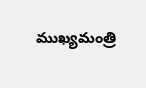ముఖ్యమంత్రి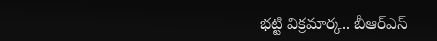భట్టి విక్రమార్క.. బీఆర్ఎస్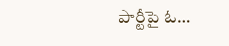పార్టీపై ఓ…